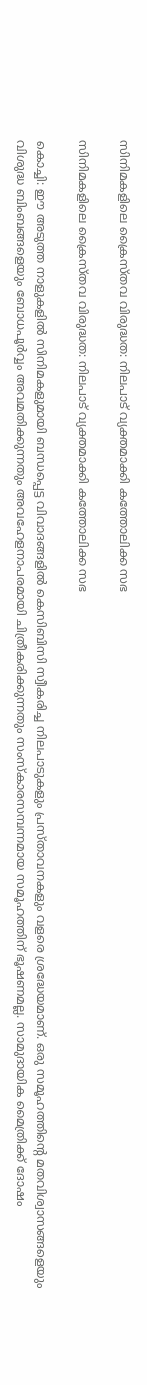സിനിമകളിലെ ക്രൈസ്തവ വിരുദ്ധത: നിലപാട് വ്യക്തമാക്കി കത്തോലിക്ക സഭ

സിനിമകളിലെ ക്രൈസ്തവ വിരുദ്ധത: നിലപാട് വ്യക്തമാക്കി കത്തോലിക്ക സഭ

കൊച്ചി: ഈ അടുത്ത നാളുകളില്‍ സിനിമകളുമായി ബന്ധപ്പെട്ട വിവാദങ്ങളില്‍ കെസിബിസി സ്വീകരിച്ച നിലപാടുകളും പ്രസ്താവനകളും വളരെ ശ്രദ്ധേയമാണ്. ഒരു സമൂഹത്തിന്റെ മതവിശ്വാസങ്ങളെയും വിശുദ്ധ ബിംബങ്ങളെയും ബോധപൂര്‍വ്വം അവമതിക്കുന്നതും അവഹേളനാപരമായി ചിത്രീകരിക്കുന്നതും സംസ്‌കാരസമ്പന്നമായ സമൂഹത്തിന് ഭൂഷണമല്ല. സാമുദായിക മൈത്രിക്ക് ദോഷം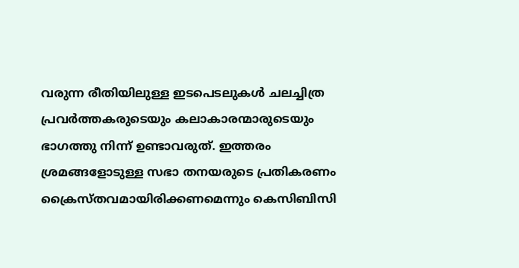വരുന്ന രീതിയിലുള്ള ഇടപെടലുകള്‍ ചലച്ചിത്ര പ്രവര്‍ത്തകരുടെയും കലാകാരന്മാരുടെയും ഭാഗത്തു നിന്ന് ഉണ്ടാവരുത്. ഇത്തരം ശ്രമങ്ങളോടുള്ള സഭാ തനയരുടെ പ്രതികരണം ക്രൈസ്തവമായിരിക്കണമെന്നും കെസിബിസി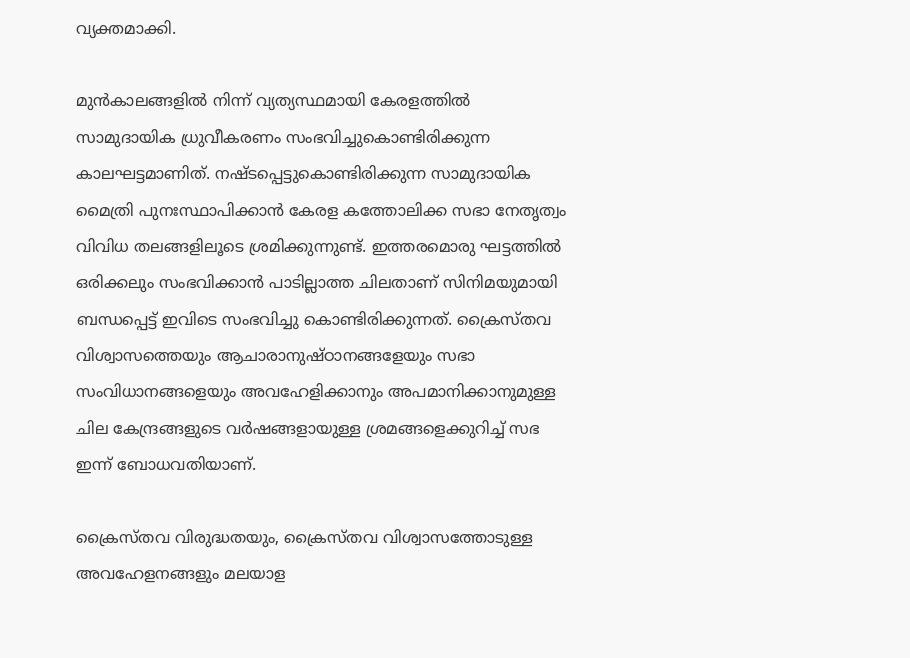വ്യക്തമാക്കി.

മുന്‍കാലങ്ങളില്‍ നിന്ന് വ്യത്യസ്ഥമായി കേരളത്തില്‍ സാമുദായിക ധ്രുവീകരണം സംഭവിച്ചുകൊണ്ടിരിക്കുന്ന കാലഘട്ടമാണിത്. നഷ്ടപ്പെട്ടുകൊണ്ടിരിക്കുന്ന സാമുദായിക മൈത്രി പുനഃസ്ഥാപിക്കാന്‍ കേരള കത്തോലിക്ക സഭാ നേതൃത്വം വിവിധ തലങ്ങളിലൂടെ ശ്രമിക്കുന്നുണ്ട്. ഇത്തരമൊരു ഘട്ടത്തില്‍ ഒരിക്കലും സംഭവിക്കാന്‍ പാടില്ലാത്ത ചിലതാണ് സിനിമയുമായി ബന്ധപ്പെട്ട് ഇവിടെ സംഭവിച്ചു കൊണ്ടിരിക്കുന്നത്. ക്രൈസ്തവ വിശ്വാസത്തെയും ആചാരാനുഷ്ഠാനങ്ങളേയും സഭാ സംവിധാനങ്ങളെയും അവഹേളിക്കാനും അപമാനിക്കാനുമുള്ള ചില കേന്ദ്രങ്ങളുടെ വര്‍ഷങ്ങളായുള്ള ശ്രമങ്ങളെക്കുറിച്ച് സഭ ഇന്ന് ബോധവതിയാണ്.

ക്രൈസ്തവ വിരുദ്ധതയും, ക്രൈസ്തവ വിശ്വാസത്തോടുള്ള അവഹേളനങ്ങളും മലയാള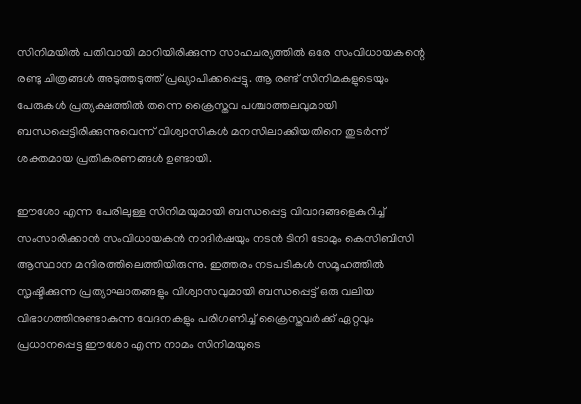സിനിമയില്‍ പതിവായി മാറിയിരിക്കുന്ന സാഹചര്യത്തില്‍ ഒരേ സംവിധായകന്റെ രണ്ടു ചിത്രങ്ങള്‍ അടുത്തടുത്ത് പ്രഖ്യാപിക്കപ്പെട്ടു. ആ രണ്ട് സിനിമകളുടെയും പേരുകള്‍ പ്രത്യക്ഷത്തില്‍ തന്നെ ക്രൈസ്തവ പശ്ചാത്തലവുമായി ബന്ധപ്പെട്ടിരിക്കുന്നുവെന്ന് വിശ്വാസികള്‍ മനസിലാക്കിയതിനെ തുടര്‍ന്ന് ശക്തമായ പ്രതികരണങ്ങള്‍ ഉണ്ടായി.

ഈശോ എന്ന പേരിലുള്ള സിനിമയുമായി ബന്ധപ്പെട്ട വിവാദങ്ങളെകുറിച്ച് സംസാരിക്കാന്‍ സംവിധായകന്‍ നാദിര്‍ഷയും നടന്‍ ടിനി ടോമും കെസിബിസി ആസ്ഥാന മന്ദിരത്തിലെത്തിയിരുന്നു. ഇത്തരം നടപടികള്‍ സമൂഹത്തില്‍ സൃഷ്ടിക്കുന്ന പ്രത്യാഘാതങ്ങളും വിശ്വാസവുമായി ബന്ധപ്പെട്ട് ഒരു വലിയ വിഭാഗത്തിനുണ്ടാകുന്ന വേദനകളും പരിഗണിച്ച് ക്രൈസ്തവര്‍ക്ക് ഏറ്റവും പ്രധാനപ്പെട്ട ഈശോ എന്ന നാമം സിനിമയുടെ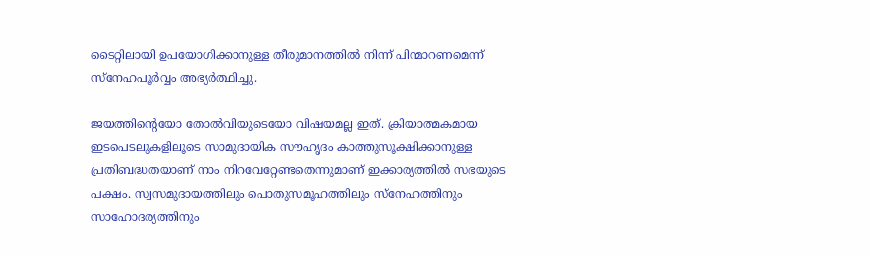ടൈറ്റിലായി ഉപയോഗിക്കാനുള്ള തീരുമാനത്തില്‍ നിന്ന് പിന്മാറണമെന്ന് സ്നേഹപൂര്‍വ്വം അഭ്യര്‍ത്ഥിച്ചു.

ജയത്തിന്റെയോ തോല്‍വിയുടെയോ വിഷയമല്ല ഇത്. ക്രിയാത്മകമായ ഇടപെടലുകളിലൂടെ സാമുദായിക സൗഹൃദം കാത്തുസൂക്ഷിക്കാനുള്ള പ്രതിബദ്ധതയാണ് നാം നിറവേറ്റേണ്ടതെന്നുമാണ് ഇക്കാര്യത്തില്‍ സഭയുടെ പക്ഷം. സ്വസമുദായത്തിലും പൊതുസമൂഹത്തിലും സ്നേഹത്തിനും സാഹോദര്യത്തിനും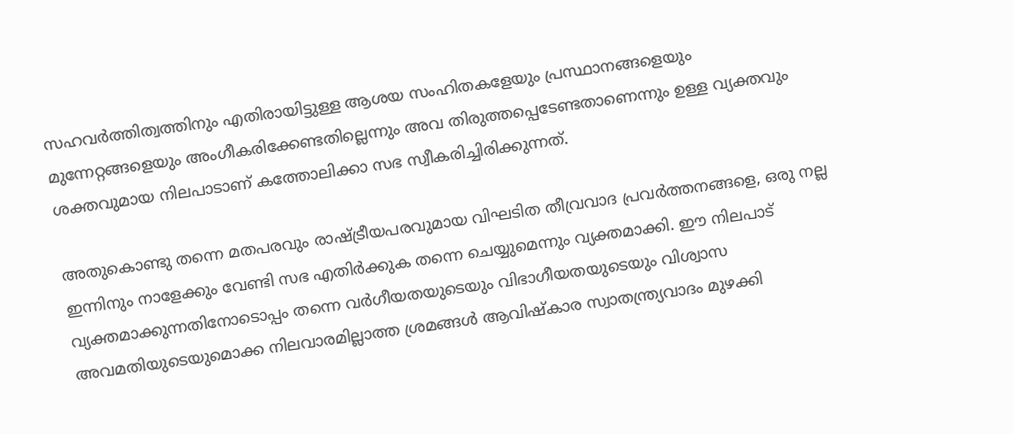സഹവര്‍ത്തിത്വത്തിനും എതിരായിട്ടുള്ള ആശയ സംഹിതകളേയും പ്രസ്ഥാനങ്ങളെയും മുന്നേറ്റങ്ങളെയും അംഗീകരിക്കേണ്ടതില്ലെന്നും അവ തിരുത്തപ്പെടേണ്ടതാണെന്നും ഉള്ള വ്യക്തവും ശക്തവുമായ നിലപാടാണ് കത്തോലിക്കാ സഭ സ്വീകരിച്ചിരിക്കുന്നത്.

അതുകൊണ്ടു തന്നെ മതപരവും രാഷ്ട്രീയപരവുമായ വിഘടിത തീവ്രവാദ പ്രവര്‍ത്തനങ്ങളെ, ഒരു നല്ല ഇന്നിനും നാളേക്കും വേണ്ടി സഭ എതിര്‍ക്കുക തന്നെ ചെയ്യുമെന്നും വ്യക്തമാക്കി. ഈ നിലപാട് വ്യക്തമാക്കുന്നതിനോടൊപ്പം തന്നെ വര്‍ഗീയതയുടെയും വിഭാഗീയതയുടെയും വിശ്വാസ അവമതിയുടെയുമൊക്ക നിലവാരമില്ലാത്ത ശ്രമങ്ങള്‍ ആവിഷ്‌കാര സ്വാതന്ത്ര്യവാദം മുഴക്കി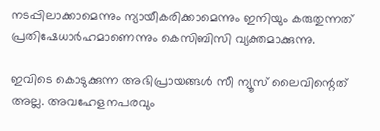നടപ്പിലാക്കാമെന്നും ന്യായീകരിക്കാമെന്നും ഇനിയും കരുതുന്നത് പ്രതിഷേധാര്‍ഹമാണെന്നും കെസിബിസി വ്യക്തമാക്കുന്നു.

ഇവിടെ കൊടുക്കുന്ന അഭിപ്രായങ്ങള്‍ സീ ന്യൂസ് ലൈവിന്റെത് അല്ല. അവഹേളനപരവും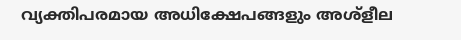വ്യക്തിപരമായ അധിക്ഷേപങ്ങളും അശ്‌ളീല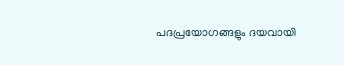പദപ്രയോഗങ്ങളും ദയവായി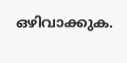ഒഴിവാക്കുക.